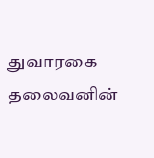துவாரகை தலைவனின்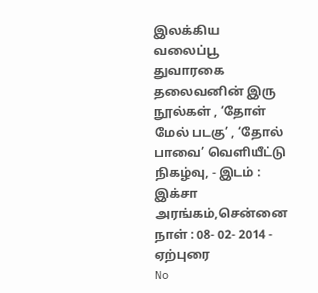இலக்கிய வலைப்பூ
துவாரகை தலைவனின் இரு நூல்கள் , ‘தோள் மேல் படகு’ , ‘தோல் பாவை’ வெளியீட்டு நிகழ்வு, - இடம் : இக்சா அரங்கம்,சென்னை நாள் : 08- 02- 2014 - ஏற்புரை
No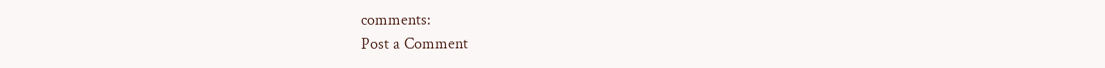comments:
Post a Comment